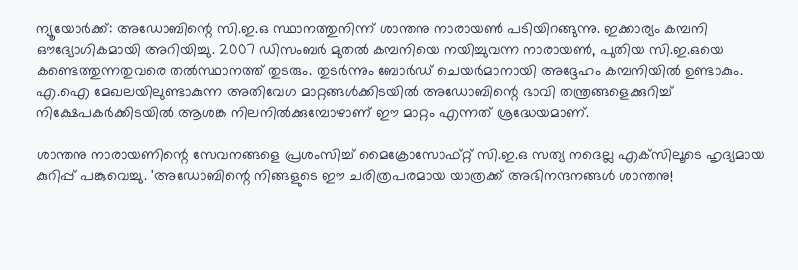ന്യൂയോര്‍ക്ക്: അഡോബിന്റെ സി.ഇ.ഒ സ്ഥാനത്തുനിന്ന് ശാന്തനു നാരായണ്‍ പടിയിറങ്ങുന്നു. ഇക്കാര്യം കമ്പനി ഔദ്യോഗികമായി അറിയിച്ചു. 2007 ഡിസംബര്‍ മുതല്‍ കമ്പനിയെ നയിച്ചുവന്ന നാരായണ്‍, പുതിയ സി.ഇ.ഒയെ കണ്ടെത്തുന്നതുവരെ തല്‍സ്ഥാനത്ത് തുടരും. തുടര്‍ന്നും ബോര്‍ഡ് ചെയര്‍മാനായി അദ്ദേഹം കമ്പനിയില്‍ ഉണ്ടാകും. എ.ഐ മേഖലയിലുണ്ടാകുന്ന അതിവേഗ മാറ്റങ്ങള്‍ക്കിടയില്‍ അഡോബിന്റെ ഭാവി തന്ത്രങ്ങളെക്കുറിച്ച് നിക്ഷേപകര്‍ക്കിടയില്‍ ആശങ്ക നിലനില്‍ക്കുമ്പോഴാണ് ഈ മാറ്റം എന്നത് ശ്രദ്ധേയമാണ്.

ശാന്തനു നാരായണിന്റെ സേവനങ്ങളെ പ്രശംസിച്ച് മൈക്രോസോഫ്റ്റ് സി.ഇ.ഒ സത്യ നദെല്ല എക്‌സിലൂടെ ഹൃദ്യമായ കുറിപ്പ് പങ്കുവെച്ചു. 'അഡോബിന്റെ നിങ്ങളുടെ ഈ ചരിത്രപരമായ യാത്രക്ക് അഭിനന്ദനങ്ങള്‍ ശാന്തനു!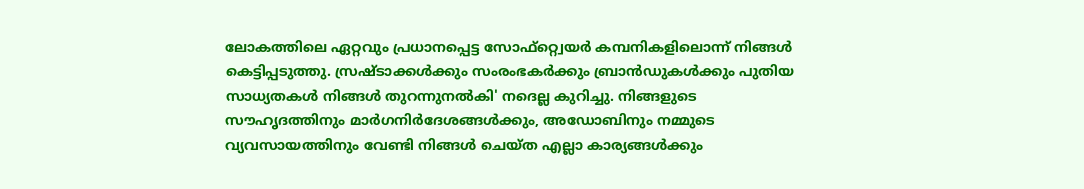ലോകത്തിലെ ഏറ്റവും പ്രധാനപ്പെട്ട സോഫ്റ്റ്വെയര്‍ കമ്പനികളിലൊന്ന് നിങ്ങള്‍ കെട്ടിപ്പടുത്തു. സ്രഷ്ടാക്കള്‍ക്കും സംരംഭകര്‍ക്കും ബ്രാന്‍ഡുകള്‍ക്കും പുതിയ സാധ്യതകള്‍ നിങ്ങള്‍ തുറന്നുനല്‍കി' നദെല്ല കുറിച്ചു. നിങ്ങളുടെ സൗഹൃദത്തിനും മാര്‍ഗനിര്‍ദേശങ്ങള്‍ക്കും, അഡോബിനും നമ്മുടെ വ്യവസായത്തിനും വേണ്ടി നിങ്ങള്‍ ചെയ്ത എല്ലാ കാര്യങ്ങള്‍ക്കും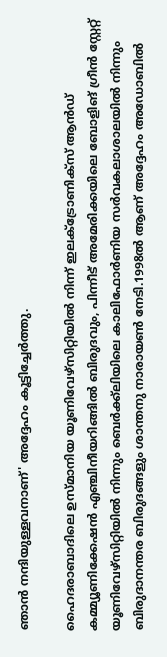ഞാന്‍ നന്ദിയുള്ളവനാണ്' അദ്ദേഹം കൂട്ടിച്ചേര്‍ത്തു.

ഹൈദരാബാദിലെ ഉസ്മാനിയ യൂണിവേഴ്‌സിറ്റിയില്‍ നിന്ന് ഇലക്ട്രോണിക്‌സ് ആന്‍ഡ് കമ്മ്യൂണിക്കേഷന്‍ എഞ്ചിനീയറിങ്ങില്‍ ബിരുദവും, പിന്നീട് അമേരിക്കയിലെ ബോളിങ് ഗ്രീന്‍ സ്റ്റേറ്റ് യൂണിവേഴ്‌സിറ്റിയില്‍ നിന്നും ബെര്‍ക്ക്ലിയിലെ കാലിഫോര്‍ണിയ സര്‍വകലാശാലയില്‍ നിന്നും ബിരുദാനന്തര ബിരുദങ്ങളും ശാന്തനു നാരായണ്‍ നേടി.1998ല്‍ ആണ് അദ്ദേഹം അഡോബില്‍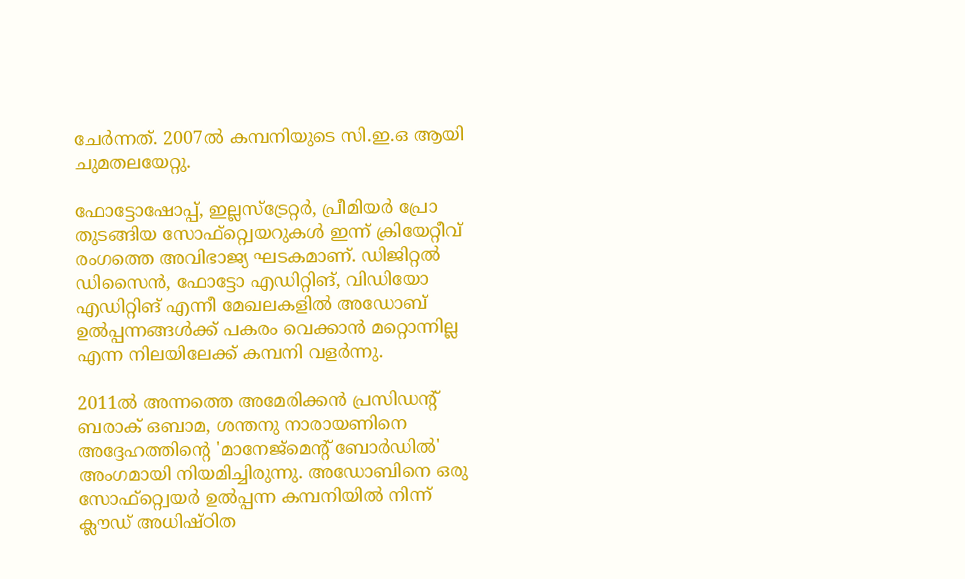ചേര്‍ന്നത്. 2007ല്‍ കമ്പനിയുടെ സി.ഇ.ഒ ആയി ചുമതലയേറ്റു.

ഫോട്ടോഷോപ്പ്, ഇല്ലസ്ട്രേറ്റര്‍, പ്രീമിയര്‍ പ്രോ തുടങ്ങിയ സോഫ്റ്റ്വെയറുകള്‍ ഇന്ന് ക്രിയേറ്റീവ് രംഗത്തെ അവിഭാജ്യ ഘടകമാണ്. ഡിജിറ്റല്‍ ഡിസൈന്‍, ഫോട്ടോ എഡിറ്റിങ്, വിഡിയോ എഡിറ്റിങ് എന്നീ മേഖലകളില്‍ അഡോബ് ഉല്‍പ്പന്നങ്ങള്‍ക്ക് പകരം വെക്കാന്‍ മറ്റൊന്നില്ല എന്ന നിലയിലേക്ക് കമ്പനി വളര്‍ന്നു.

2011ല്‍ അന്നത്തെ അമേരിക്കന്‍ പ്രസിഡന്റ് ബരാക് ഒബാമ, ശന്തനു നാരായണിനെ അദ്ദേഹത്തിന്റെ 'മാനേജ്മെന്റ് ബോര്‍ഡില്‍' അംഗമായി നിയമിച്ചിരുന്നു. അഡോബിനെ ഒരു സോഫ്റ്റ്വെയര്‍ ഉല്‍പ്പന്ന കമ്പനിയില്‍ നിന്ന് ക്ലൗഡ് അധിഷ്ഠിത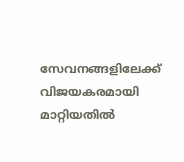സേവനങ്ങളിലേക്ക് വിജയകരമായി മാറ്റിയതില്‍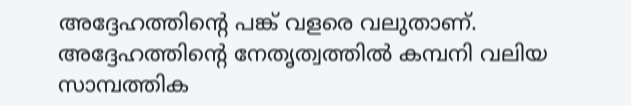അദ്ദേഹത്തിന്റെ പങ്ക് വളരെ വലുതാണ്. അദ്ദേഹത്തിന്റെ നേതൃത്വത്തില്‍ കമ്പനി വലിയ സാമ്പത്തിക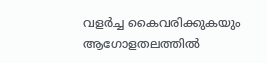വളര്‍ച്ച കൈവരിക്കുകയും ആഗോളതലത്തില്‍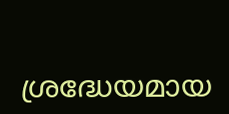ശ്രദ്ധേയമായ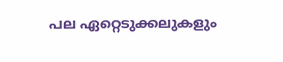പല ഏറ്റെടുക്കലുകളും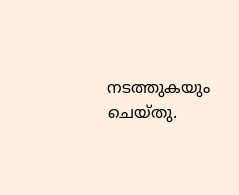നടത്തുകയും ചെയ്തു.